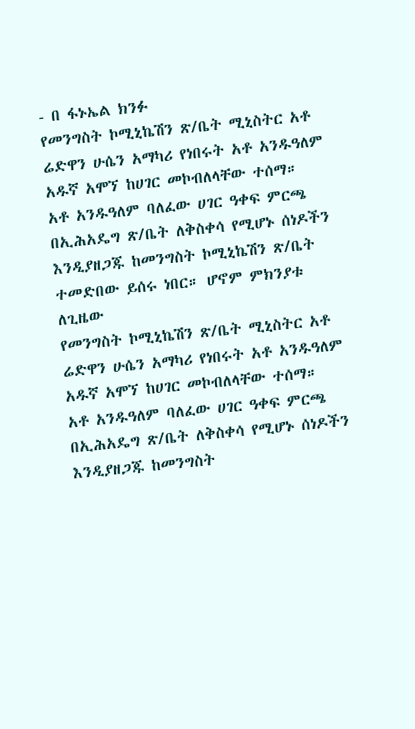- በ ፋኑኤል ክንፉ
የመንግስት ኮሚኒኬሽን ጽ/ቤት ሚኒስትር አቶ ሬድዋን ሁሴን አማካሪ የነበሩት አቶ አንዱዓለም አዱኛ አሞኘ ከሀገር መኮብለላቸው ተሰማ።
አቶ አንዱዓለም ባለፈው ሀገር ዓቀፍ ምርጫ በኢሕአዴግ ጽ/ቤት ለቅስቀሳ የሚሆኑ ሰነዶችን እንዲያዘጋጁ ከመንግስት ኮሚኒኬሽን ጽ/ቤት ተመድበው ይሰሩ ነበር። ሆኖም ምክንያቱ ለጊዜው
የመንግስት ኮሚኒኬሽን ጽ/ቤት ሚኒስትር አቶ ሬድዋን ሁሴን አማካሪ የነበሩት አቶ አንዱዓለም አዱኛ አሞኘ ከሀገር መኮብለላቸው ተሰማ።
አቶ አንዱዓለም ባለፈው ሀገር ዓቀፍ ምርጫ በኢሕአዴግ ጽ/ቤት ለቅስቀሳ የሚሆኑ ሰነዶችን እንዲያዘጋጁ ከመንግስት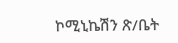ኮሚኒኬሽን ጽ/ቤት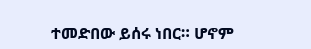ተመድበው ይሰሩ ነበር። ሆኖም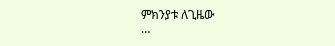ምክንያቱ ለጊዜው
…